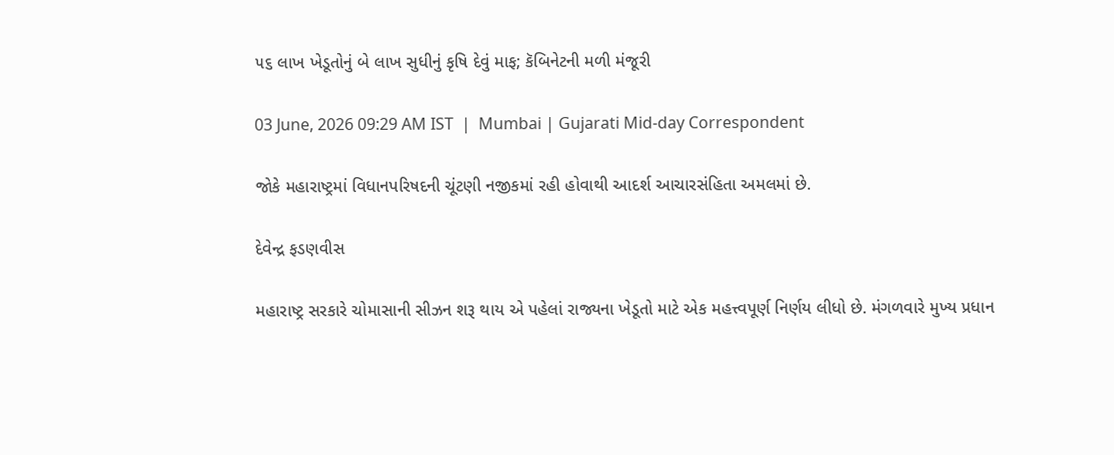૫૬ લાખ ખેડૂતોનું બે લાખ સુધીનું કૃષિ દેવું માફ; કૅબિનેટની મળી મંજૂરી

03 June, 2026 09:29 AM IST  |  Mumbai | Gujarati Mid-day Correspondent

જોકે મહારાષ્ટ્રમાં વિધાનપરિષદની ચૂંટણી નજીકમાં રહી હોવાથી આદર્શ આચારસંહિતા અમલમાં છે.

દેવેન્દ્ર ફડણવીસ

મહારાષ્ટ્ર સરકારે ચોમાસાની સીઝન શરૂ થાય એ પહેલાં રાજ્યના ખેડૂતો માટે એક મહત્ત્વપૂર્ણ નિર્ણય લીધો છે. મંગળવારે મુખ્ય પ્રધાન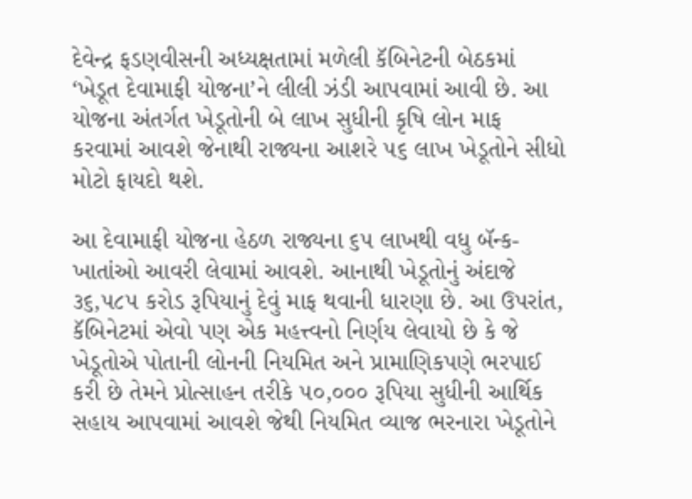દેવેન્દ્ર ફડણવીસની અધ્યક્ષતામાં મળેલી કૅબિનેટની બેઠકમાં ‘ખેડૂત દેવામાફી યોજના’ને લીલી ઝંડી આપવામાં આવી છે. આ યોજના અંતર્ગત ખેડૂતોની બે લાખ સુધીની કૃષિ લોન માફ કરવામાં આવશે જેનાથી રાજ્યના આશરે ૫૬ લાખ ખેડૂતોને સીધો મોટો ફાયદો થશે.

આ દેવામાફી યોજના હેઠળ રાજ્યના ૬૫ લાખથી વધુ બૅન્ક-ખાતાંઓ આવરી લેવામાં આવશે. આનાથી ખેડૂતોનું અંદાજે ૩૬,૫૮૫ કરોડ રૂપિયાનું દેવું માફ થવાની ધારણા છે. આ ઉપરાંત, કૅબિનેટમાં એવો પણ એક મહત્ત્વનો નિર્ણય લેવાયો છે કે જે ખેડૂતોએ પોતાની લોનની નિયમિત અને પ્રામાણિકપણે ભરપાઈ કરી છે તેમને પ્રોત્સાહન તરીકે ૫૦,૦૦૦ રૂપિયા સુધીની આર્થિક સહાય આપવામાં આવશે જેથી નિયમિત વ્યાજ ભરનારા ખેડૂતોને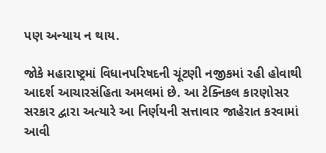પણ અન્યાય ન થાય.

જોકે મહારાષ્ટ્રમાં વિધાનપરિષદની ચૂંટણી નજીકમાં રહી હોવાથી આદર્શ આચારસંહિતા અમલમાં છે. આ ટેક્નિકલ કારણોસર સરકાર દ્વારા અત્યારે આ નિર્ણયની સત્તાવાર જાહેરાત કરવામાં આવી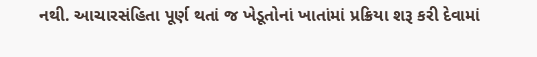નથી. આચારસંહિતા પૂર્ણ થતાં જ ખેડૂતોનાં ખાતાંમાં પ્રક્રિયા શરૂ કરી દેવામાં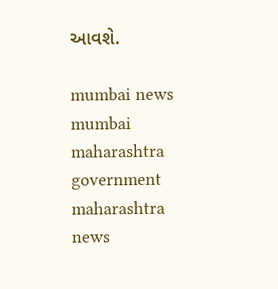આવશે.

mumbai news mumbai maharashtra government maharashtra news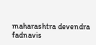maharashtra devendra fadnavis